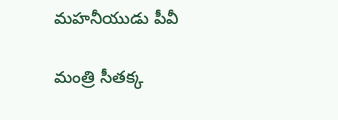మహనీయుడు పీవీ

మంత్రి సీతక్క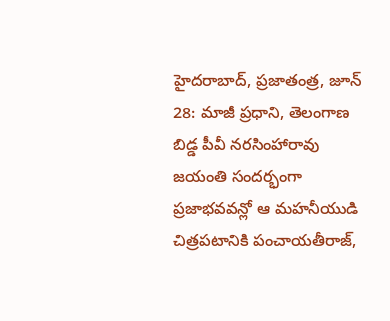హైదరాబాద్, ప్రజాతంత్ర, జూన్ 28: మాజీ ప్రధాని, తెలంగాణ బిడ్డ పీవీ నరసింహారావు జయంతి సందర్భంగా ప్రజాభవవన్లో ఆ మహనీయుడి చిత్రపటానికి పంచాయతీరాజ్,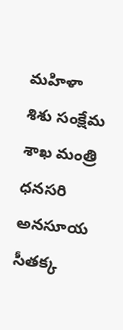మహిళా శిశు సంక్షేమ శాఖ మంత్రి ధనసరి అనసూయ సీతక్క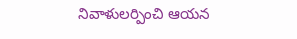నివాళులర్పించి ఆయన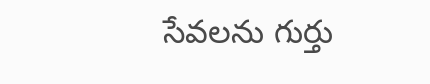సేవలను గుర్తు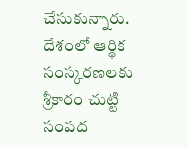చేసుకున్నారు. దేశంలో ఆర్థిక సంస్కరణలకు శ్రీకారం చుట్టి సంపద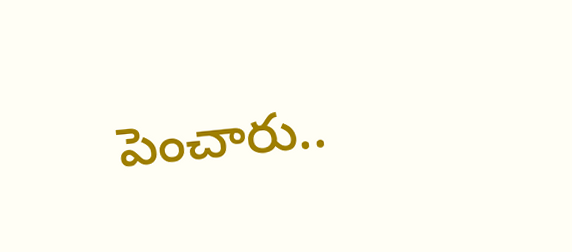పెంచారు..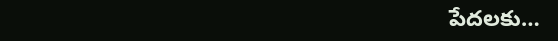పేదలకు…